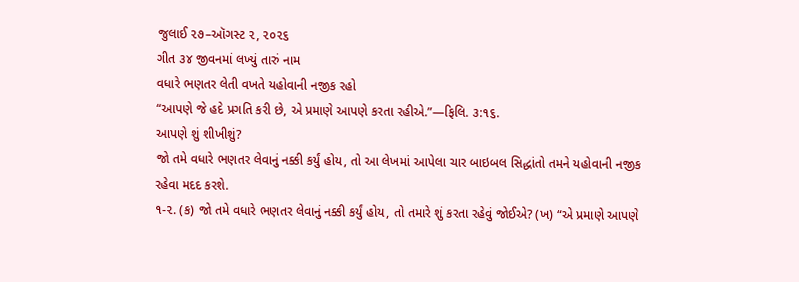જુલાઈ ૨૭–ઑગસ્ટ ૨, ૨૦૨૬
ગીત ૩૪ જીવનમાં લખ્યું તારું નામ
વધારે ભણતર લેતી વખતે યહોવાની નજીક રહો
“આપણે જે હદે પ્રગતિ કરી છે, એ પ્રમાણે આપણે કરતા રહીએ.”—ફિલિ. ૩:૧૬.
આપણે શું શીખીશું?
જો તમે વધારે ભણતર લેવાનું નક્કી કર્યું હોય, તો આ લેખમાં આપેલા ચાર બાઇબલ સિદ્ધાંતો તમને યહોવાની નજીક રહેવા મદદ કરશે.
૧-૨. (ક) જો તમે વધારે ભણતર લેવાનું નક્કી કર્યું હોય, તો તમારે શું કરતા રહેવું જોઈએ? (ખ) “એ પ્રમાણે આપણે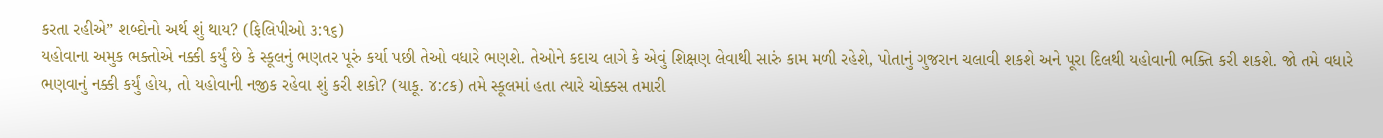કરતા રહીએ” શબ્દોનો અર્થ શું થાય? (ફિલિપીઓ ૩:૧૬)
યહોવાના અમુક ભક્તોએ નક્કી કર્યું છે કે સ્કૂલનું ભણતર પૂરું કર્યા પછી તેઓ વધારે ભણશે. તેઓને કદાચ લાગે કે એવું શિક્ષણ લેવાથી સારું કામ મળી રહેશે, પોતાનું ગુજરાન ચલાવી શકશે અને પૂરા દિલથી યહોવાની ભક્તિ કરી શકશે. જો તમે વધારે ભણવાનું નક્કી કર્યું હોય, તો યહોવાની નજીક રહેવા શું કરી શકો? (યાકૂ. ૪:૮ક) તમે સ્કૂલમાં હતા ત્યારે ચોક્કસ તમારી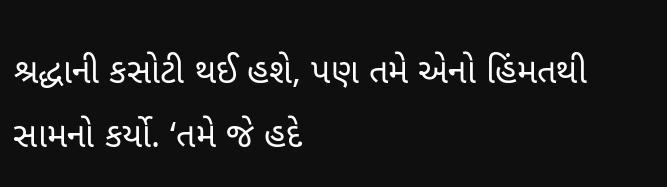શ્રદ્ધાની કસોટી થઈ હશે, પણ તમે એનો હિંમતથી સામનો કર્યો. ‘તમે જે હદે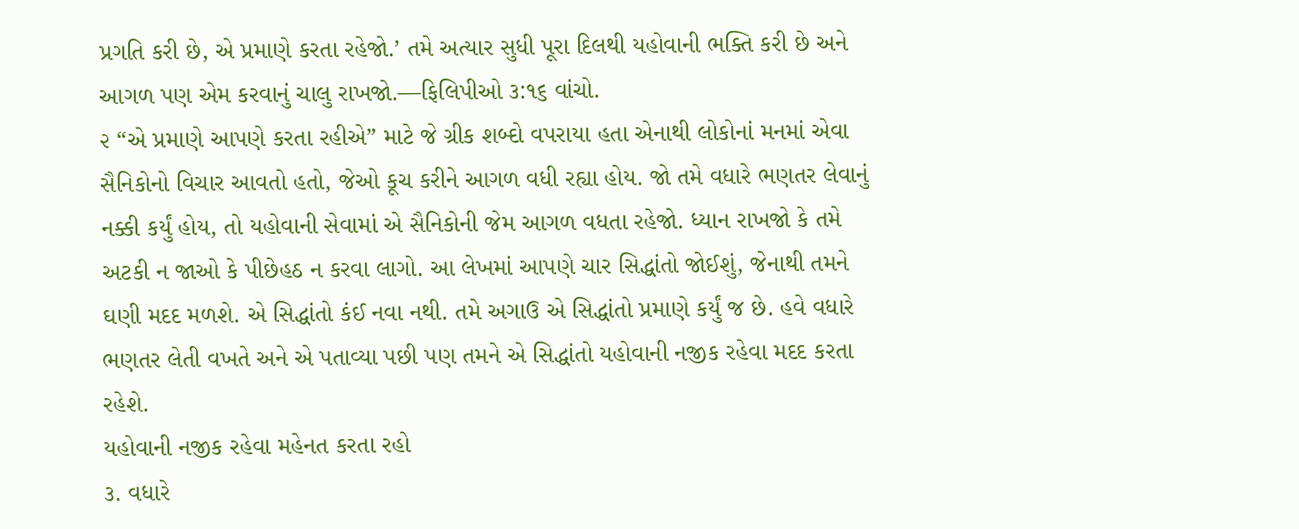પ્રગતિ કરી છે, એ પ્રમાણે કરતા રહેજો.’ તમે અત્યાર સુધી પૂરા દિલથી યહોવાની ભક્તિ કરી છે અને આગળ પણ એમ કરવાનું ચાલુ રાખજો.—ફિલિપીઓ ૩:૧૬ વાંચો.
૨ “એ પ્રમાણે આપણે કરતા રહીએ” માટે જે ગ્રીક શબ્દો વપરાયા હતા એનાથી લોકોનાં મનમાં એવા સૈનિકોનો વિચાર આવતો હતો, જેઓ કૂચ કરીને આગળ વધી રહ્યા હોય. જો તમે વધારે ભણતર લેવાનું નક્કી કર્યું હોય, તો યહોવાની સેવામાં એ સૈનિકોની જેમ આગળ વધતા રહેજો. ધ્યાન રાખજો કે તમે અટકી ન જાઓ કે પીછેહઠ ન કરવા લાગો. આ લેખમાં આપણે ચાર સિદ્ધાંતો જોઈશું, જેનાથી તમને ઘણી મદદ મળશે. એ સિદ્ધાંતો કંઈ નવા નથી. તમે અગાઉ એ સિદ્ધાંતો પ્રમાણે કર્યું જ છે. હવે વધારે ભણતર લેતી વખતે અને એ પતાવ્યા પછી પણ તમને એ સિદ્ધાંતો યહોવાની નજીક રહેવા મદદ કરતા રહેશે.
યહોવાની નજીક રહેવા મહેનત કરતા રહો
૩. વધારે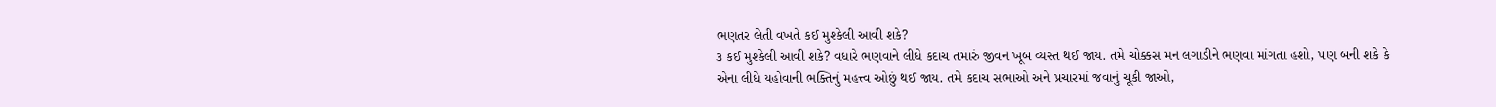ભણતર લેતી વખતે કઈ મુશ્કેલી આવી શકે?
૩ કઈ મુશ્કેલી આવી શકે? વધારે ભણવાને લીધે કદાચ તમારું જીવન ખૂબ વ્યસ્ત થઈ જાય. તમે ચોક્કસ મન લગાડીને ભણવા માંગતા હશો, પણ બની શકે કે એના લીધે યહોવાની ભક્તિનું મહત્ત્વ ઓછું થઈ જાય. તમે કદાચ સભાઓ અને પ્રચારમાં જવાનું ચૂકી જાઓ,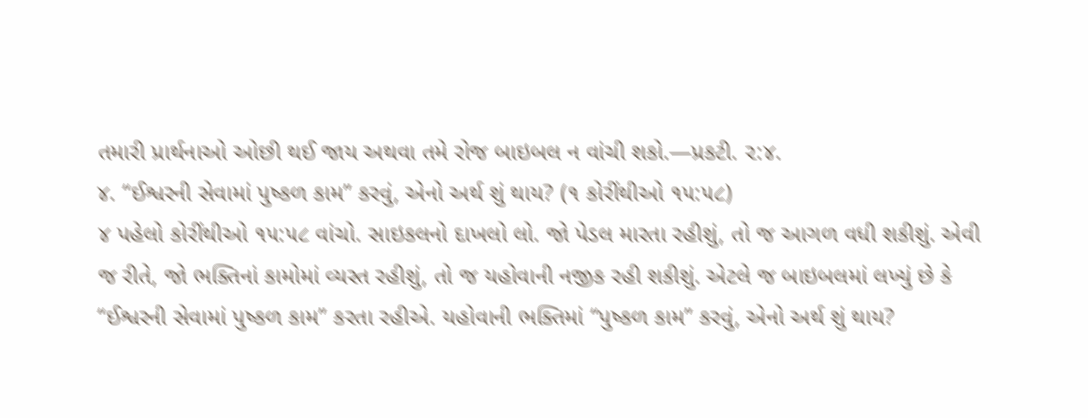તમારી પ્રાર્થનાઓ ઓછી થઈ જાય અથવા તમે રોજ બાઇબલ ન વાંચી શકો.—પ્રકટી. ૨:૪.
૪. “ઈશ્વરની સેવામાં પુષ્કળ કામ” કરવું, એનો અર્થ શું થાય? (૧ કોરીંથીઓ ૧૫:૫૮)
૪ પહેલો કોરીંથીઓ ૧૫:૫૮ વાંચો. સાઇકલનો દાખલો લો. જો પેડલ મારતા રહીશું, તો જ આગળ વધી શકીશું. એવી જ રીતે, જો ભક્તિનાં કામોમાં વ્યસ્ત રહીશું, તો જ યહોવાની નજીક રહી શકીશું. એટલે જ બાઇબલમાં લખ્યું છે કે “ઈશ્વરની સેવામાં પુષ્કળ કામ” કરતા રહીએ. યહોવાની ભક્તિમાં “પુષ્કળ કામ” કરવું, એનો અર્થ શું થાય?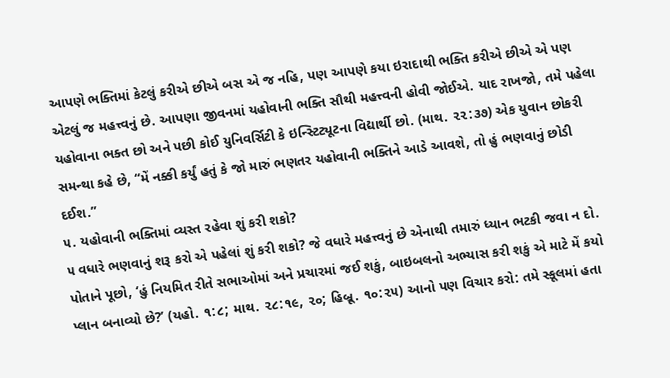આપણે ભક્તિમાં કેટલું કરીએ છીએ બસ એ જ નહિ, પણ આપણે કયા ઇરાદાથી ભક્તિ કરીએ છીએ એ પણ એટલું જ મહત્ત્વનું છે. આપણા જીવનમાં યહોવાની ભક્તિ સૌથી મહત્ત્વની હોવી જોઈએ. યાદ રાખજો, તમે પહેલા યહોવાના ભક્ત છો અને પછી કોઈ યુનિવર્સિટી કે ઇન્સ્ટિટ્યૂટના વિદ્યાર્થી છો. (માથ. ૨૨:૩૭) એક યુવાન છોકરી સમન્થા કહે છે, “મેં નક્કી કર્યું હતું કે જો મારું ભણતર યહોવાની ભક્તિને આડે આવશે, તો હું ભણવાનું છોડી દઈશ.”
૫. યહોવાની ભક્તિમાં વ્યસ્ત રહેવા શું કરી શકો?
૫ વધારે ભણવાનું શરૂ કરો એ પહેલાં શું કરી શકો? જે વધારે મહત્ત્વનું છે એનાથી તમારું ધ્યાન ભટકી જવા ન દો. પોતાને પૂછો, ‘હું નિયમિત રીતે સભાઓમાં અને પ્રચારમાં જઈ શકું, બાઇબલનો અભ્યાસ કરી શકું એ માટે મેં કયો પ્લાન બનાવ્યો છે?’ (યહો. ૧:૮; માથ. ૨૮:૧૯, ૨૦; હિબ્રૂ. ૧૦:૨૫) આનો પણ વિચાર કરો: તમે સ્કૂલમાં હતા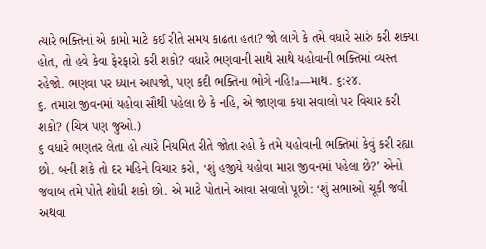ત્યારે ભક્તિનાં એ કામો માટે કઈ રીતે સમય કાઢતા હતા? જો લાગે કે તમે વધારે સારું કરી શક્યા હોત, તો હવે કેવા ફેરફારો કરી શકો? વધારે ભણવાની સાથે સાથે યહોવાની ભક્તિમાં વ્યસ્ત રહેજો. ભણવા પર ધ્યાન આપજો, પણ કદી ભક્તિના ભોગે નહિ!a—માથ. ૬:૨૪.
૬. તમારા જીવનમાં યહોવા સૌથી પહેલા છે કે નહિ, એ જાણવા કયા સવાલો પર વિચાર કરી શકો? (ચિત્ર પણ જુઓ.)
૬ વધારે ભણતર લેતા હો ત્યારે નિયમિત રીતે જોતા રહો કે તમે યહોવાની ભક્તિમાં કેવું કરી રહ્યા છો. બની શકે તો દર મહિને વિચાર કરો, ‘શું હજીયે યહોવા મારા જીવનમાં પહેલા છે?’ એનો જવાબ તમે પોતે શોધી શકો છો. એ માટે પોતાને આવા સવાલો પૂછો: ‘શું સભાઓ ચૂકી જવી અથવા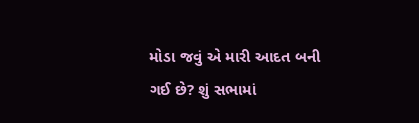મોડા જવું એ મારી આદત બની ગઈ છે? શું સભામાં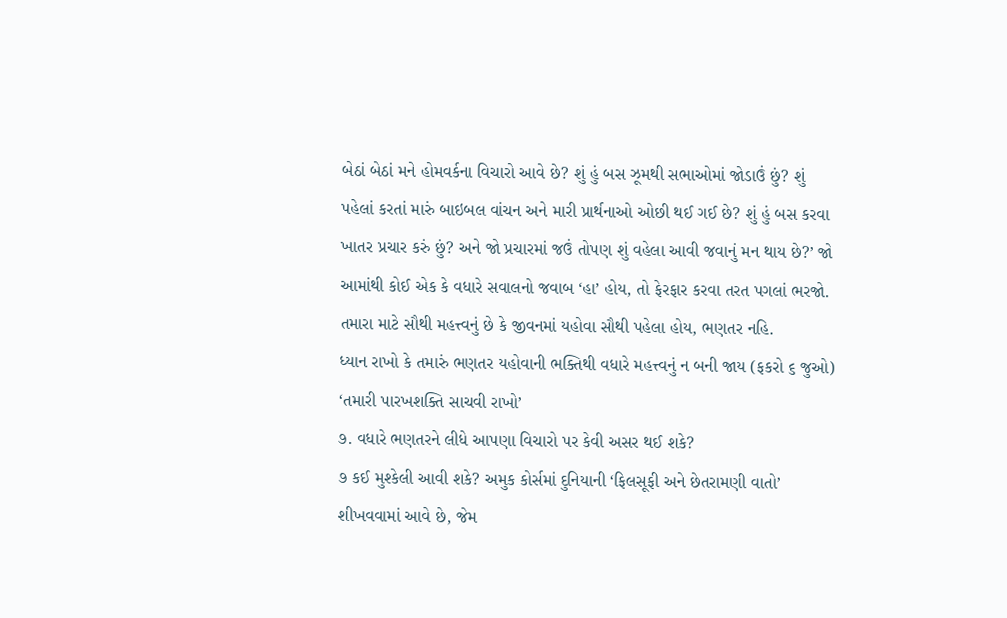બેઠાં બેઠાં મને હોમવર્કના વિચારો આવે છે? શું હું બસ ઝૂમથી સભાઓમાં જોડાઉં છું? શું પહેલાં કરતાં મારું બાઇબલ વાંચન અને મારી પ્રાર્થનાઓ ઓછી થઈ ગઈ છે? શું હું બસ કરવા ખાતર પ્રચાર કરું છું? અને જો પ્રચારમાં જઉં તોપણ શું વહેલા આવી જવાનું મન થાય છે?’ જો આમાંથી કોઈ એક કે વધારે સવાલનો જવાબ ‘હા’ હોય, તો ફેરફાર કરવા તરત પગલાં ભરજો. તમારા માટે સૌથી મહત્ત્વનું છે કે જીવનમાં યહોવા સૌથી પહેલા હોય, ભણતર નહિ.
ધ્યાન રાખો કે તમારું ભણતર યહોવાની ભક્તિથી વધારે મહત્ત્વનું ન બની જાય (ફકરો ૬ જુઓ)
‘તમારી પારખશક્તિ સાચવી રાખો’
૭. વધારે ભણતરને લીધે આપણા વિચારો પર કેવી અસર થઈ શકે?
૭ કઈ મુશ્કેલી આવી શકે? અમુક કોર્સમાં દુનિયાની ‘ફિલસૂફી અને છેતરામણી વાતો’ શીખવવામાં આવે છે, જેમ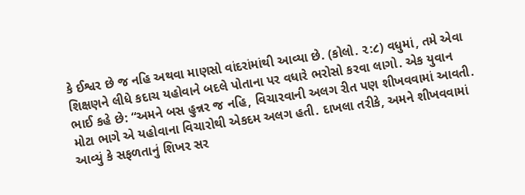કે ઈશ્વર છે જ નહિ અથવા માણસો વાંદરાંમાંથી આવ્યા છે. (કોલો. ૨:૮) વધુમાં, તમે એવા શિક્ષણને લીધે કદાચ યહોવાને બદલે પોતાના પર વધારે ભરોસો કરવા લાગો. એક યુવાન ભાઈ કહે છે: “અમને બસ હુન્નર જ નહિ, વિચારવાની અલગ રીત પણ શીખવવામાં આવતી. મોટા ભાગે એ યહોવાના વિચારોથી એકદમ અલગ હતી. દાખલા તરીકે, અમને શીખવવામાં આવ્યું કે સફળતાનું શિખર સર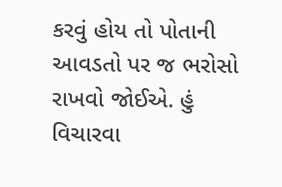કરવું હોય તો પોતાની આવડતો પર જ ભરોસો રાખવો જોઈએ. હું વિચારવા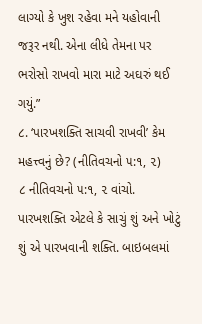લાગ્યો કે ખુશ રહેવા મને યહોવાની જરૂર નથી. એના લીધે તેમના પર ભરોસો રાખવો મારા માટે અઘરું થઈ ગયું.”
૮. ‘પારખશક્તિ સાચવી રાખવી’ કેમ મહત્ત્વનું છે? (નીતિવચનો ૫:૧, ૨)
૮ નીતિવચનો ૫:૧, ૨ વાંચો. પારખશક્તિ એટલે કે સાચું શું અને ખોટું શું એ પારખવાની શક્તિ. બાઇબલમાં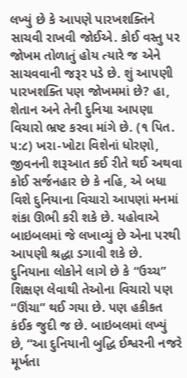લખ્યું છે કે આપણે પારખશક્તિને સાચવી રાખવી જોઈએ. કોઈ વસ્તુ પર જોખમ તોળાતું હોય ત્યારે જ એને સાચવવાની જરૂર પડે છે. શું આપણી પારખશક્તિ પણ જોખમમાં છે? હા, શેતાન અને તેની દુનિયા આપણા વિચારો ભ્રષ્ટ કરવા માંગે છે. (૧ પિત. ૫:૮) ખરા-ખોટા વિશેનાં ધોરણો, જીવનની શરૂઆત કઈ રીતે થઈ અથવા કોઈ સર્જનહાર છે કે નહિ, એ બધા વિશે દુનિયાના વિચારો આપણાં મનમાં શંકા ઊભી કરી શકે છે. યહોવાએ બાઇબલમાં જે લખાવ્યું છે એના પરથી આપણી શ્રદ્ધા ડગાવી શકે છે. દુનિયાના લોકોને લાગે છે કે “ઉચ્ચ” શિક્ષણ લેવાથી તેઓના વિચારો પણ “ઊંચા” થઈ ગયા છે. પણ હકીકત કંઈક જુદી જ છે. બાઇબલમાં લખ્યું છે, “આ દુનિયાની બુદ્ધિ ઈશ્વરની નજરે મૂર્ખતા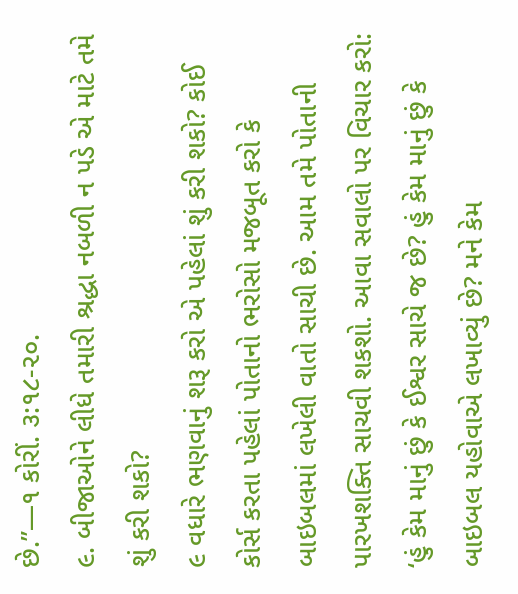છે.”—૧ કોરીં. ૩:૧૮-૨૦.
૯. બીજાઓને લીધે તમારી શ્રદ્ધા નબળી ન પડે એ માટે તમે શું કરી શકો?
૯ વધારે ભણવાનું શરૂ કરો એ પહેલાં શું કરી શકો? કોઈ કોર્સ કરતા પહેલાં પોતાનો ભરોસો મજબૂત કરો કે બાઇબલમાં લખેલી વાતો સાચી છે. આમ તમે પોતાની પારખશક્તિ સાચવી શકશો. આવા સવાલો પર વિચાર કરો: ‘હું કેમ માનું છું કે ઈશ્વર સાચે જ છે? હું કેમ માનું છું કે બાઇબલ યહોવાએ લખાવ્યું છે? મને કેમ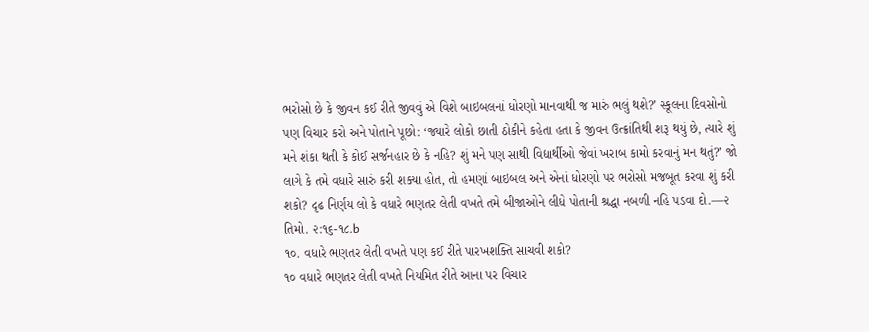ભરોસો છે કે જીવન કઈ રીતે જીવવું એ વિશે બાઇબલનાં ધોરણો માનવાથી જ મારું ભલું થશે?’ સ્કૂલના દિવસોનો પણ વિચાર કરો અને પોતાને પૂછો: ‘જ્યારે લોકો છાતી ઠોકીને કહેતા હતા કે જીવન ઉત્ક્રાંતિથી શરૂ થયું છે, ત્યારે શું મને શંકા થતી કે કોઈ સર્જનહાર છે કે નહિ? શું મને પણ સાથી વિદ્યાર્થીઓ જેવાં ખરાબ કામો કરવાનું મન થતું?’ જો લાગે કે તમે વધારે સારું કરી શક્યા હોત, તો હમણાં બાઇબલ અને એનાં ધોરણો પર ભરોસો મજબૂત કરવા શું કરી શકો? દૃઢ નિર્ણય લો કે વધારે ભણતર લેતી વખતે તમે બીજાઓને લીધે પોતાની શ્રદ્ધા નબળી નહિ પડવા દો.—૨ તિમો. ૨:૧૬-૧૮.b
૧૦. વધારે ભણતર લેતી વખતે પણ કઈ રીતે પારખશક્તિ સાચવી શકો?
૧૦ વધારે ભણતર લેતી વખતે નિયમિત રીતે આના પર વિચાર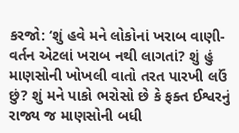કરજો: ‘શું હવે મને લોકોનાં ખરાબ વાણી-વર્તન એટલાં ખરાબ નથી લાગતાં? શું હું માણસોની ખોખલી વાતો તરત પારખી લઉં છું? શું મને પાકો ભરોસો છે કે ફક્ત ઈશ્વરનું રાજ્ય જ માણસોની બધી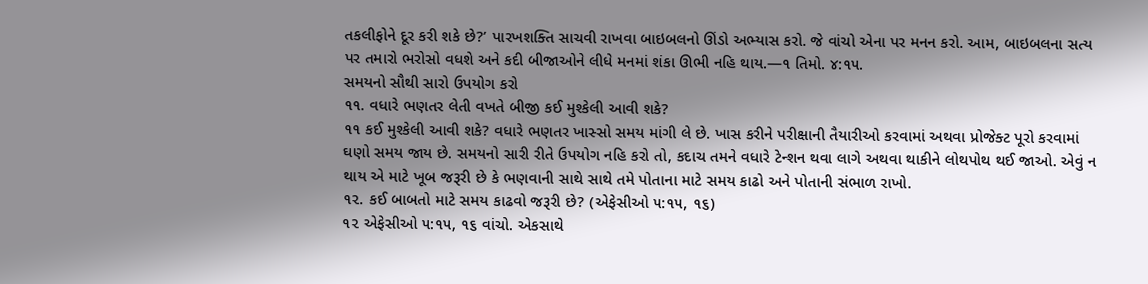તકલીફોને દૂર કરી શકે છે?’ પારખશક્તિ સાચવી રાખવા બાઇબલનો ઊંડો અભ્યાસ કરો. જે વાંચો એના પર મનન કરો. આમ, બાઇબલના સત્ય પર તમારો ભરોસો વધશે અને કદી બીજાઓને લીધે મનમાં શંકા ઊભી નહિ થાય.—૧ તિમો. ૪:૧૫.
સમયનો સૌથી સારો ઉપયોગ કરો
૧૧. વધારે ભણતર લેતી વખતે બીજી કઈ મુશ્કેલી આવી શકે?
૧૧ કઈ મુશ્કેલી આવી શકે? વધારે ભણતર ખાસ્સો સમય માંગી લે છે. ખાસ કરીને પરીક્ષાની તૈયારીઓ કરવામાં અથવા પ્રોજેક્ટ પૂરો કરવામાં ઘણો સમય જાય છે. સમયનો સારી રીતે ઉપયોગ નહિ કરો તો, કદાચ તમને વધારે ટેન્શન થવા લાગે અથવા થાકીને લોથપોથ થઈ જાઓ. એવું ન થાય એ માટે ખૂબ જરૂરી છે કે ભણવાની સાથે સાથે તમે પોતાના માટે સમય કાઢો અને પોતાની સંભાળ રાખો.
૧૨. કઈ બાબતો માટે સમય કાઢવો જરૂરી છે? (એફેસીઓ ૫:૧૫, ૧૬)
૧૨ એફેસીઓ ૫:૧૫, ૧૬ વાંચો. એકસાથે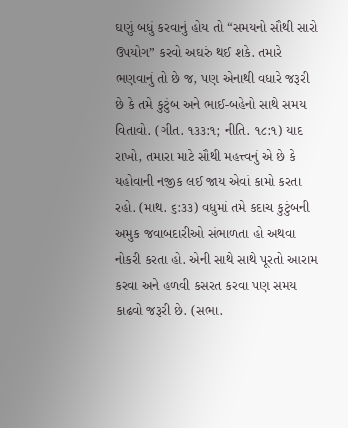ઘણું બધું કરવાનું હોય તો “સમયનો સૌથી સારો ઉપયોગ” કરવો અઘરું થઈ શકે. તમારે ભણવાનું તો છે જ, પણ એનાથી વધારે જરૂરી છે કે તમે કુટુંબ અને ભાઈ-બહેનો સાથે સમય વિતાવો. (ગીત. ૧૩૩:૧; નીતિ. ૧૮:૧) યાદ રાખો, તમારા માટે સૌથી મહત્ત્વનું એ છે કે યહોવાની નજીક લઈ જાય એવાં કામો કરતા રહો. (માથ. ૬:૩૩) વધુમાં તમે કદાચ કુટુંબની અમુક જવાબદારીઓ સંભાળતા હો અથવા નોકરી કરતા હો. એની સાથે સાથે પૂરતો આરામ કરવા અને હળવી કસરત કરવા પણ સમય કાઢવો જરૂરી છે. (સભા.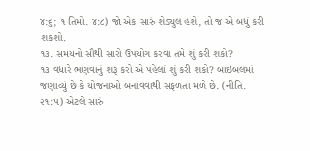૪:૬; ૧ તિમો. ૪:૮) જો એક સારું શેડ્યુલ હશે, તો જ એ બધું કરી શકશો.
૧૩. સમયનો સૌથી સારો ઉપયોગ કરવા તમે શું કરી શકો?
૧૩ વધારે ભણવાનું શરૂ કરો એ પહેલાં શું કરી શકો? બાઇબલમાં જણાવ્યું છે કે યોજનાઓ બનાવવાથી સફળતા મળે છે. (નીતિ. ૨૧:૫) એટલે સારું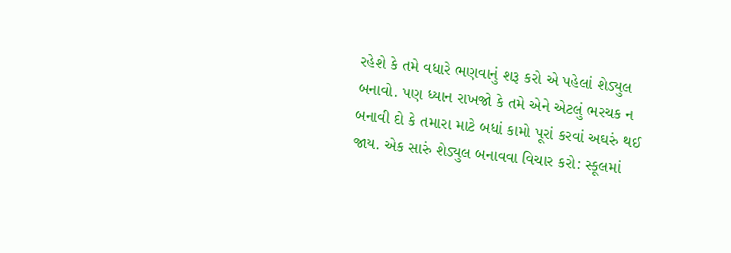રહેશે કે તમે વધારે ભણવાનું શરૂ કરો એ પહેલાં શેડ્યુલ બનાવો. પણ ધ્યાન રાખજો કે તમે એને એટલું ભરચક ન બનાવી દો કે તમારા માટે બધાં કામો પૂરાં કરવાં અઘરું થઈ જાય. એક સારું શેડ્યુલ બનાવવા વિચાર કરો: સ્કૂલમાં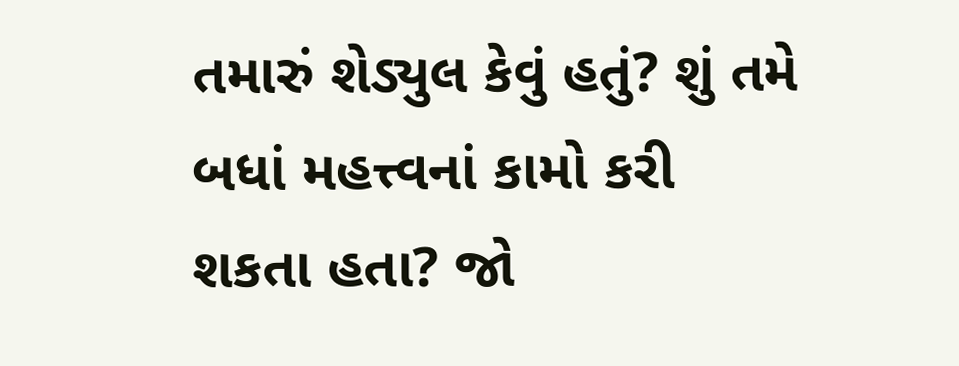તમારું શેડ્યુલ કેવું હતું? શું તમે બધાં મહત્ત્વનાં કામો કરી શકતા હતા? જો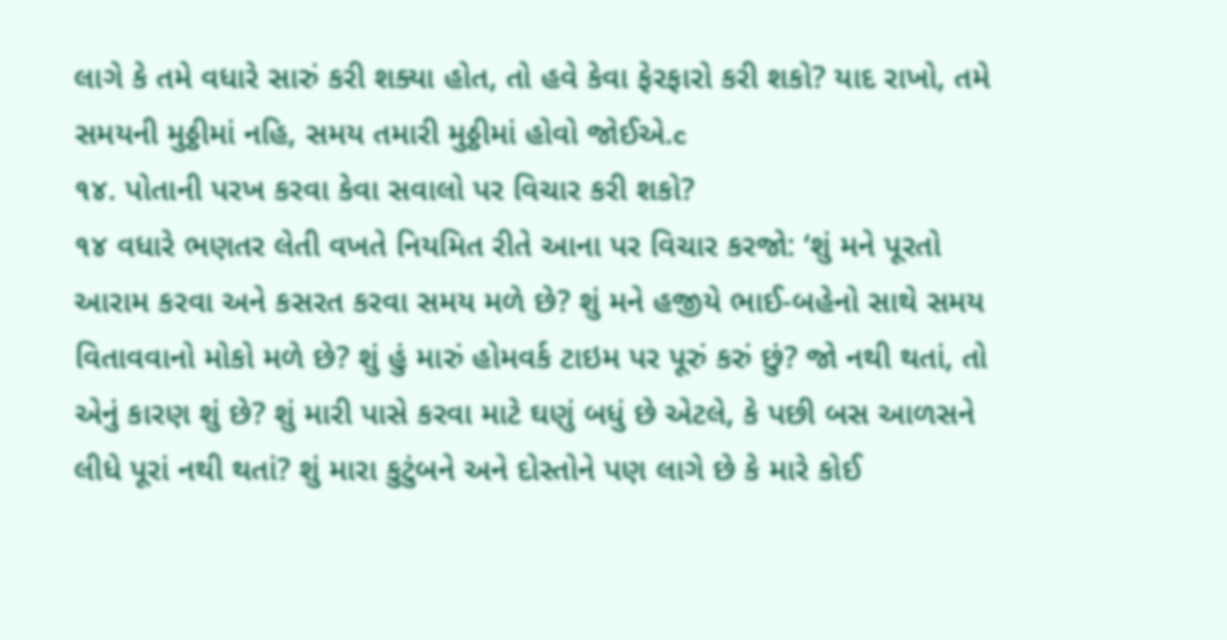લાગે કે તમે વધારે સારું કરી શક્યા હોત, તો હવે કેવા ફેરફારો કરી શકો? યાદ રાખો, તમે સમયની મુઠ્ઠીમાં નહિ, સમય તમારી મુઠ્ઠીમાં હોવો જોઈએ.c
૧૪. પોતાની પરખ કરવા કેવા સવાલો પર વિચાર કરી શકો?
૧૪ વધારે ભણતર લેતી વખતે નિયમિત રીતે આના પર વિચાર કરજો: ‘શું મને પૂરતો આરામ કરવા અને કસરત કરવા સમય મળે છે? શું મને હજીયે ભાઈ-બહેનો સાથે સમય વિતાવવાનો મોકો મળે છે? શું હું મારું હોમવર્ક ટાઇમ પર પૂરું કરું છું? જો નથી થતાં, તો એનું કારણ શું છે? શું મારી પાસે કરવા માટે ઘણું બધું છે એટલે, કે પછી બસ આળસને લીધે પૂરાં નથી થતાં? શું મારા કુટુંબને અને દોસ્તોને પણ લાગે છે કે મારે કોઈ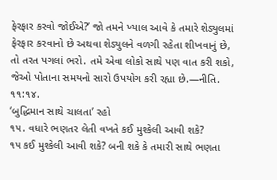ફેરફાર કરવો જોઈએ?’ જો તમને ખ્યાલ આવે કે તમારે શેડ્યુલમાં ફેરફાર કરવાનો છે અથવા શેડ્યુલને વળગી રહેતા શીખવાનું છે, તો તરત પગલાં ભરો. તમે એવા લોકો સાથે પણ વાત કરી શકો, જેઓ પોતાના સમયનો સારો ઉપયોગ કરી રહ્યા છે.—નીતિ. ૧૧:૧૪.
‘બુદ્ધિમાન સાથે ચાલતા’ રહો
૧૫. વધારે ભણતર લેતી વખતે કઈ મુશ્કેલી આવી શકે?
૧૫ કઈ મુશ્કેલી આવી શકે? બની શકે કે તમારી સાથે ભણતા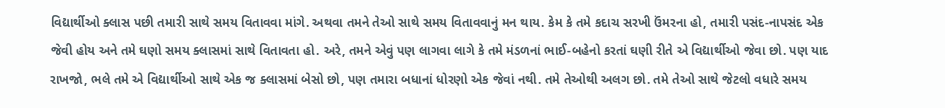વિદ્યાર્થીઓ ક્લાસ પછી તમારી સાથે સમય વિતાવવા માંગે. અથવા તમને તેઓ સાથે સમય વિતાવવાનું મન થાય. કેમ કે તમે કદાચ સરખી ઉંમરના હો, તમારી પસંદ-નાપસંદ એક જેવી હોય અને તમે ઘણો સમય ક્લાસમાં સાથે વિતાવતા હો. અરે, તમને એવું પણ લાગવા લાગે કે તમે મંડળનાં ભાઈ-બહેનો કરતાં ઘણી રીતે એ વિદ્યાર્થીઓ જેવા છો. પણ યાદ રાખજો, ભલે તમે એ વિદ્યાર્થીઓ સાથે એક જ ક્લાસમાં બેસો છો, પણ તમારા બધાનાં ધોરણો એક જેવાં નથી. તમે તેઓથી અલગ છો. તમે તેઓ સાથે જેટલો વધારે સમય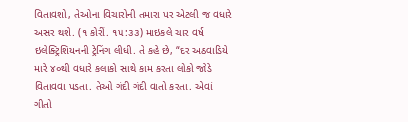વિતાવશો, તેઓના વિચારોની તમારા પર એટલી જ વધારે અસર થશે. (૧ કોરીં. ૧૫:૩૩) માઇકલે ચાર વર્ષ ઇલેક્ટ્રિશિયનની ટ્રેનિંગ લીધી. તે કહે છે, “દર અઠવાડિયે મારે ૪૦થી વધારે કલાકો સાથે કામ કરતા લોકો જોડે વિતાવવા પડતા. તેઓ ગંદી ગંદી વાતો કરતા. એવાં ગીતો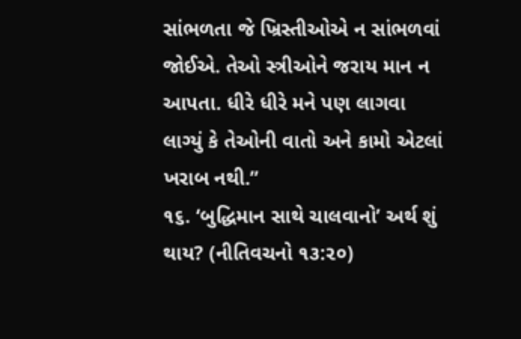સાંભળતા જે ખ્રિસ્તીઓએ ન સાંભળવાં જોઈએ. તેઓ સ્ત્રીઓને જરાય માન ન આપતા. ધીરે ધીરે મને પણ લાગવા લાગ્યું કે તેઓની વાતો અને કામો એટલાં ખરાબ નથી.”
૧૬. ‘બુદ્ધિમાન સાથે ચાલવાનો’ અર્થ શું થાય? (નીતિવચનો ૧૩:૨૦)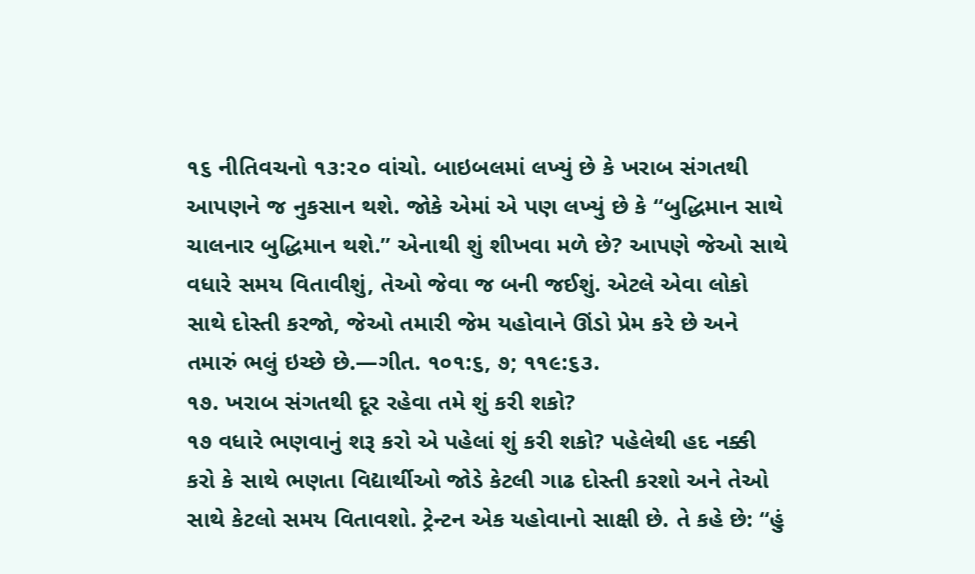૧૬ નીતિવચનો ૧૩:૨૦ વાંચો. બાઇબલમાં લખ્યું છે કે ખરાબ સંગતથી આપણને જ નુકસાન થશે. જોકે એમાં એ પણ લખ્યું છે કે “બુદ્ધિમાન સાથે ચાલનાર બુદ્ધિમાન થશે.” એનાથી શું શીખવા મળે છે? આપણે જેઓ સાથે વધારે સમય વિતાવીશું, તેઓ જેવા જ બની જઈશું. એટલે એવા લોકો સાથે દોસ્તી કરજો, જેઓ તમારી જેમ યહોવાને ઊંડો પ્રેમ કરે છે અને તમારું ભલું ઇચ્છે છે.—ગીત. ૧૦૧:૬, ૭; ૧૧૯:૬૩.
૧૭. ખરાબ સંગતથી દૂર રહેવા તમે શું કરી શકો?
૧૭ વધારે ભણવાનું શરૂ કરો એ પહેલાં શું કરી શકો? પહેલેથી હદ નક્કી કરો કે સાથે ભણતા વિદ્યાર્થીઓ જોડે કેટલી ગાઢ દોસ્તી કરશો અને તેઓ સાથે કેટલો સમય વિતાવશો. ટ્રેન્ટન એક યહોવાનો સાક્ષી છે. તે કહે છે: “હું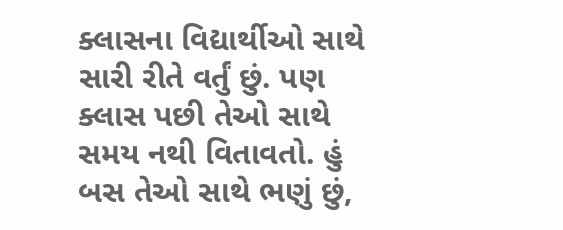ક્લાસના વિદ્યાર્થીઓ સાથે સારી રીતે વર્તું છું. પણ ક્લાસ પછી તેઓ સાથે સમય નથી વિતાવતો. હું બસ તેઓ સાથે ભણું છું,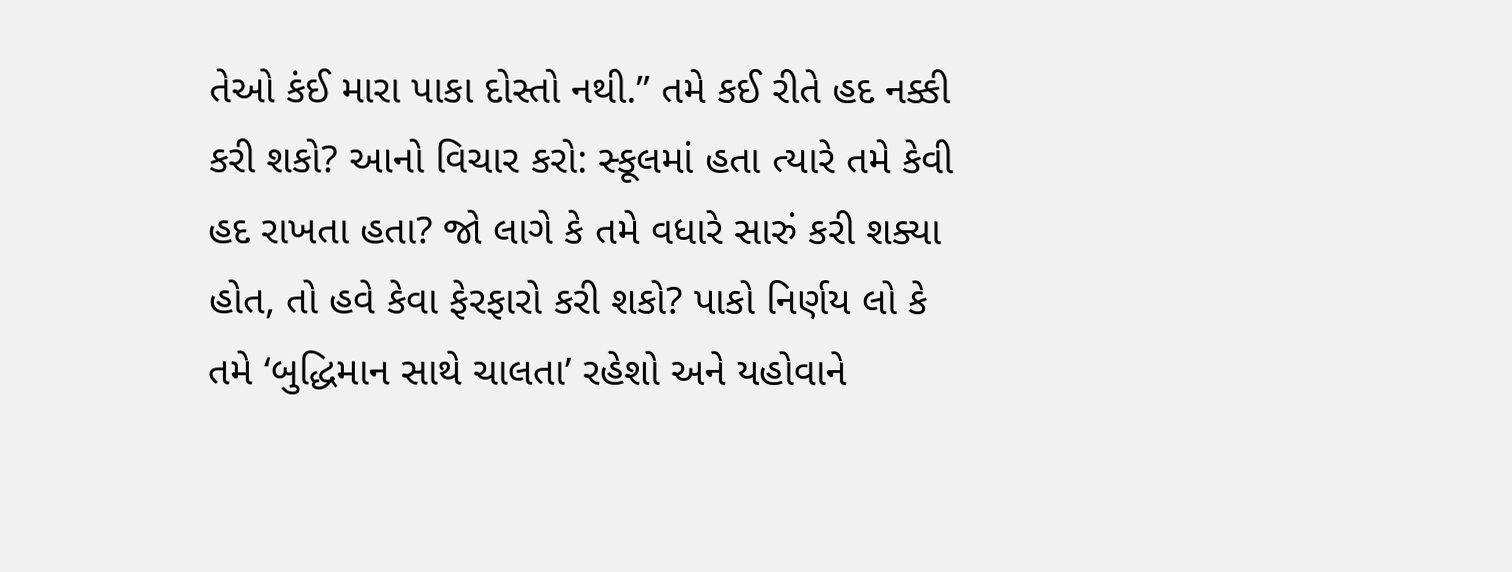તેઓ કંઈ મારા પાકા દોસ્તો નથી.” તમે કઈ રીતે હદ નક્કી કરી શકો? આનો વિચાર કરો: સ્કૂલમાં હતા ત્યારે તમે કેવી હદ રાખતા હતા? જો લાગે કે તમે વધારે સારું કરી શક્યા હોત, તો હવે કેવા ફેરફારો કરી શકો? પાકો નિર્ણય લો કે તમે ‘બુદ્ધિમાન સાથે ચાલતા’ રહેશો અને યહોવાને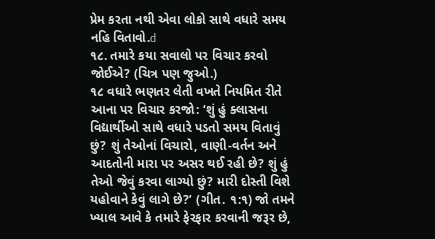પ્રેમ કરતા નથી એવા લોકો સાથે વધારે સમય નહિ વિતાવો.d
૧૮. તમારે કયા સવાલો પર વિચાર કરવો જોઈએ? (ચિત્ર પણ જુઓ.)
૧૮ વધારે ભણતર લેતી વખતે નિયમિત રીતે આના પર વિચાર કરજો: ‘શું હું ક્લાસના વિદ્યાર્થીઓ સાથે વધારે પડતો સમય વિતાવું છું? શું તેઓનાં વિચારો, વાણી-વર્તન અને આદતોની મારા પર અસર થઈ રહી છે? શું હું તેઓ જેવું કરવા લાગ્યો છું? મારી દોસ્તી વિશે યહોવાને કેવું લાગે છે?’ (ગીત. ૧:૧) જો તમને ખ્યાલ આવે કે તમારે ફેરફાર કરવાની જરૂર છે,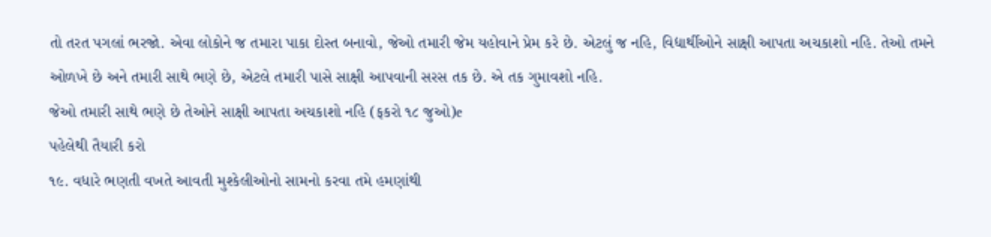તો તરત પગલાં ભરજો. એવા લોકોને જ તમારા પાકા દોસ્ત બનાવો, જેઓ તમારી જેમ યહોવાને પ્રેમ કરે છે. એટલું જ નહિ, વિદ્યાર્થીઓને સાક્ષી આપતા અચકાશો નહિ. તેઓ તમને ઓળખે છે અને તમારી સાથે ભણે છે, એટલે તમારી પાસે સાક્ષી આપવાની સરસ તક છે. એ તક ગુમાવશો નહિ.
જેઓ તમારી સાથે ભણે છે તેઓને સાક્ષી આપતા અચકાશો નહિ (ફકરો ૧૮ જુઓ)e
પહેલેથી તૈયારી કરો
૧૯. વધારે ભણતી વખતે આવતી મુશ્કેલીઓનો સામનો કરવા તમે હમણાંથી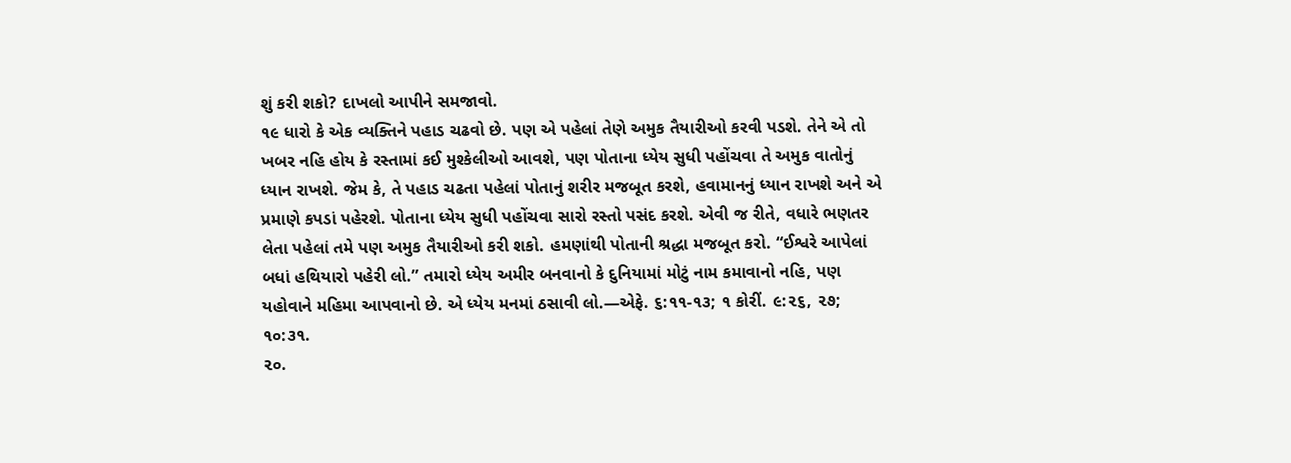શું કરી શકો? દાખલો આપીને સમજાવો.
૧૯ ધારો કે એક વ્યક્તિને પહાડ ચઢવો છે. પણ એ પહેલાં તેણે અમુક તૈયારીઓ કરવી પડશે. તેને એ તો ખબર નહિ હોય કે રસ્તામાં કઈ મુશ્કેલીઓ આવશે, પણ પોતાના ધ્યેય સુધી પહોંચવા તે અમુક વાતોનું ધ્યાન રાખશે. જેમ કે, તે પહાડ ચઢતા પહેલાં પોતાનું શરીર મજબૂત કરશે, હવામાનનું ધ્યાન રાખશે અને એ પ્રમાણે કપડાં પહેરશે. પોતાના ધ્યેય સુધી પહોંચવા સારો રસ્તો પસંદ કરશે. એવી જ રીતે, વધારે ભણતર લેતા પહેલાં તમે પણ અમુક તૈયારીઓ કરી શકો. હમણાંથી પોતાની શ્રદ્ધા મજબૂત કરો. “ઈશ્વરે આપેલાં બધાં હથિયારો પહેરી લો.” તમારો ધ્યેય અમીર બનવાનો કે દુનિયામાં મોટું નામ કમાવાનો નહિ, પણ યહોવાને મહિમા આપવાનો છે. એ ધ્યેય મનમાં ઠસાવી લો.—એફે. ૬:૧૧-૧૩; ૧ કોરીં. ૯:૨૬, ૨૭; ૧૦:૩૧.
૨૦.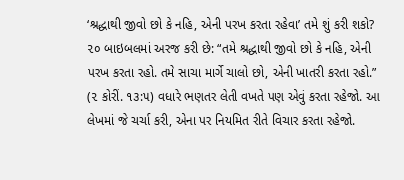‘શ્રદ્ધાથી જીવો છો કે નહિ, એની પરખ કરતા રહેવા’ તમે શું કરી શકો?
૨૦ બાઇબલમાં અરજ કરી છે: “તમે શ્રદ્ધાથી જીવો છો કે નહિ, એની પરખ કરતા રહો. તમે સાચા માર્ગે ચાલો છો, એની ખાતરી કરતા રહો.” (૨ કોરીં. ૧૩:૫) વધારે ભણતર લેતી વખતે પણ એવું કરતા રહેજો. આ લેખમાં જે ચર્ચા કરી, એના પર નિયમિત રીતે વિચાર કરતા રહેજો.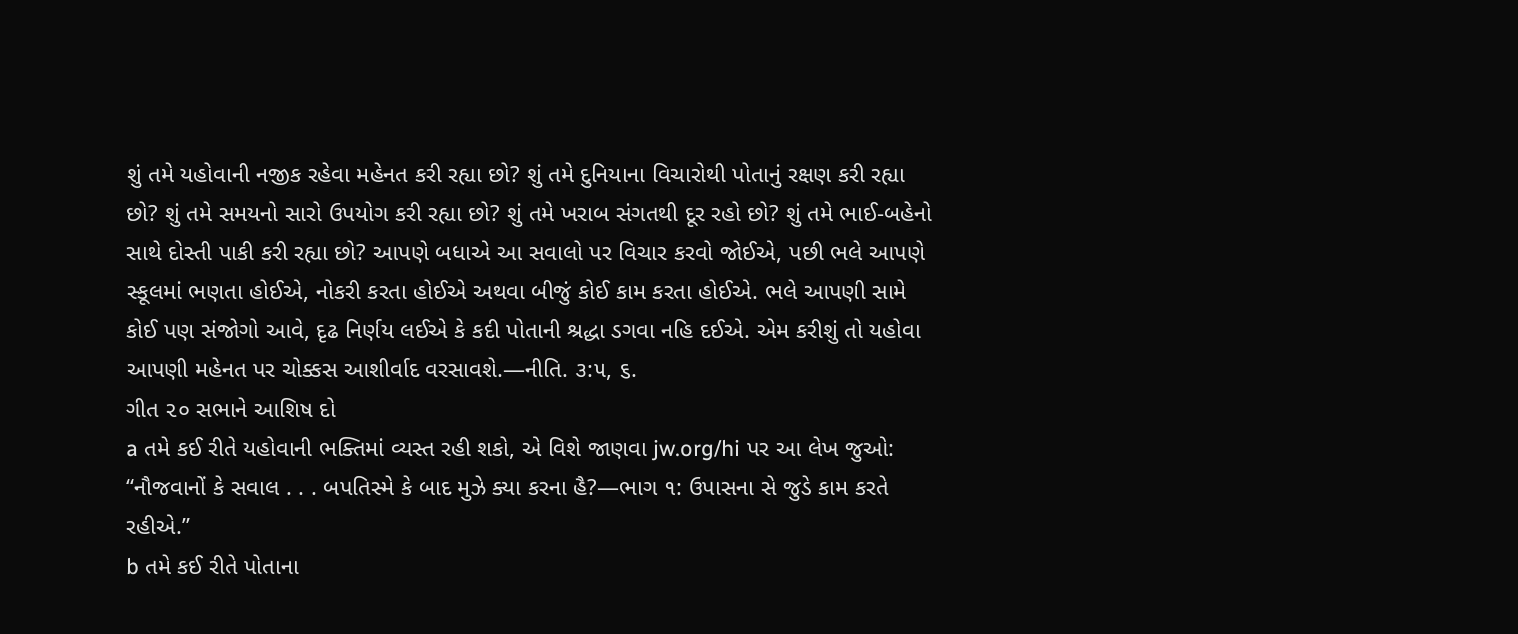શું તમે યહોવાની નજીક રહેવા મહેનત કરી રહ્યા છો? શું તમે દુનિયાના વિચારોથી પોતાનું રક્ષણ કરી રહ્યા છો? શું તમે સમયનો સારો ઉપયોગ કરી રહ્યા છો? શું તમે ખરાબ સંગતથી દૂર રહો છો? શું તમે ભાઈ-બહેનો સાથે દોસ્તી પાકી કરી રહ્યા છો? આપણે બધાએ આ સવાલો પર વિચાર કરવો જોઈએ, પછી ભલે આપણે સ્કૂલમાં ભણતા હોઈએ, નોકરી કરતા હોઈએ અથવા બીજું કોઈ કામ કરતા હોઈએ. ભલે આપણી સામે કોઈ પણ સંજોગો આવે, દૃઢ નિર્ણય લઈએ કે કદી પોતાની શ્રદ્ધા ડગવા નહિ દઈએ. એમ કરીશું તો યહોવા આપણી મહેનત પર ચોક્કસ આશીર્વાદ વરસાવશે.—નીતિ. ૩:૫, ૬.
ગીત ૨૦ સભાને આશિષ દો
a તમે કઈ રીતે યહોવાની ભક્તિમાં વ્યસ્ત રહી શકો, એ વિશે જાણવા jw.org/hi પર આ લેખ જુઓ: “નૌજવાનોં કે સવાલ . . . બપતિસ્મે કે બાદ મુઝે ક્યા કરના હૈ?—ભાગ ૧: ઉપાસના સે જુડે કામ કરતે રહીએ.”
b તમે કઈ રીતે પોતાના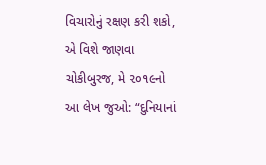વિચારોનું રક્ષણ કરી શકો, એ વિશે જાણવા ચોકીબુરજ, મે ૨૦૧૯નો આ લેખ જુઓ: “દુનિયાનાં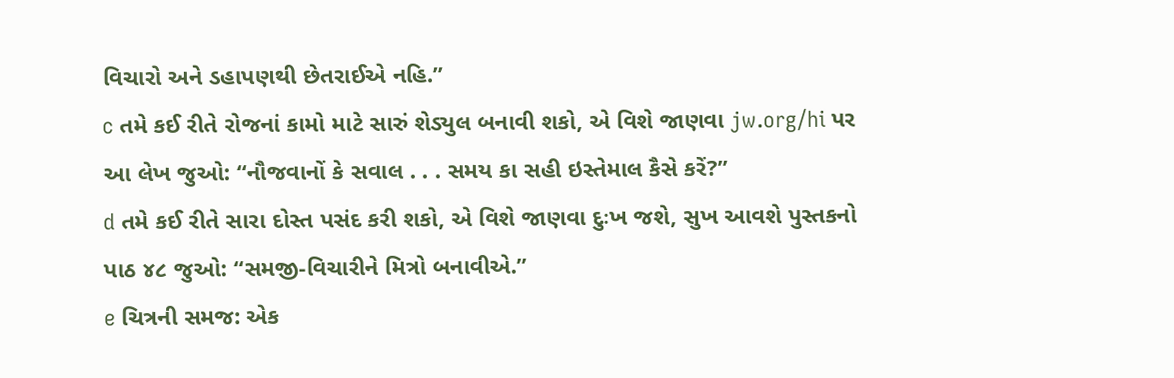વિચારો અને ડહાપણથી છેતરાઈએ નહિ.”
c તમે કઈ રીતે રોજનાં કામો માટે સારું શેડ્યુલ બનાવી શકો, એ વિશે જાણવા jw.org/hi પર આ લેખ જુઓ: “નૌજવાનોં કે સવાલ . . . સમય કા સહી ઇસ્તેમાલ કૈસે કરેં?”
d તમે કઈ રીતે સારા દોસ્ત પસંદ કરી શકો, એ વિશે જાણવા દુઃખ જશે, સુખ આવશે પુસ્તકનો પાઠ ૪૮ જુઓ: “સમજી-વિચારીને મિત્રો બનાવીએ.”
e ચિત્રની સમજ: એક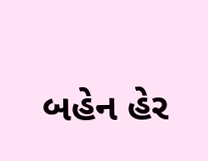બહેન હેર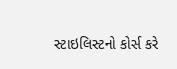સ્ટાઇલિસ્ટનો કોર્સ કરે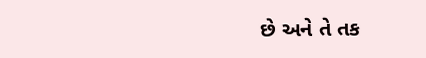છે અને તે તક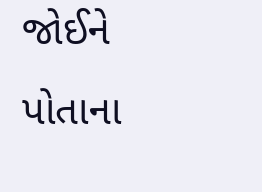જોઈને પોતાના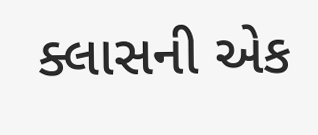ક્લાસની એક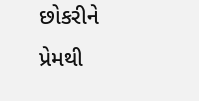છોકરીને પ્રેમથી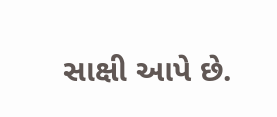સાક્ષી આપે છે.